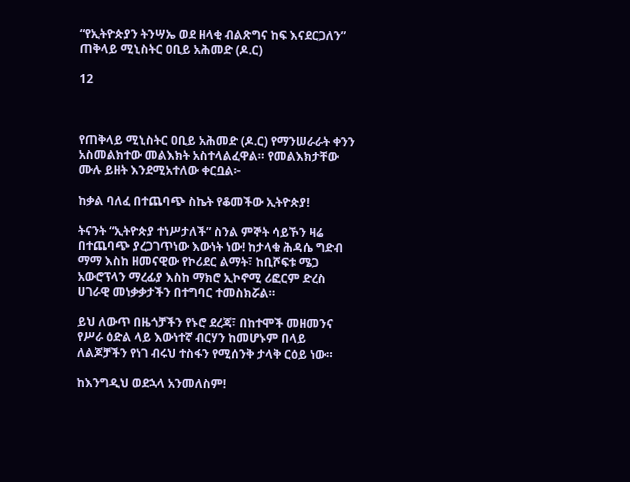“የኢትዮጵያን ትንሣኤ ወደ ዘላቂ ብልጽግና ከፍ እናደርጋለን” ጠቅላይ ሚኒስትር ዐቢይ አሕመድ (ዶ.ር)

12



የጠቅላይ ሚኒስትር ዐቢይ አሕመድ (ዶ.ር) የማንሠራራት ቀንን አስመልክተው መልእክት አስተላልፈዋል። የመልእክታቸው ሙሉ ይዘት እንደሚአተለው ቀርቧል፦

ከቃል ባለፈ በተጨባጭ ስኬት የቆመችው ኢትዮጵያ!

ትናንት “ኢትዮጵያ ተነሥታለች” ስንል ምኞት ሳይኾን ዛሬ በተጨባጭ ያረጋገጥነው እውነት ነው! ከታላቁ ሕዳሴ ግድብ ማማ እስከ ዘመናዊው የኮሪደር ልማት፣ ከቢሾፍቱ ሜጋ አውሮፕላን ማረፊያ እስከ ማክሮ ኢኮኖሚ ሪፎርም ድረስ ሀገራዊ መነቃቃታችን በተግባር ተመስክሯል።

ይህ ለውጥ በዜጎቻችን የኑሮ ደረጃ፣ በከተሞች መዘመንና የሥራ ዕድል ላይ እውነተኛ ብርሃን ከመሆኑም በላይ ለልጆቻችን የነገ ብሩህ ተስፋን የሚሰንቅ ታላቅ ርዕይ ነው።

ከእንግዲህ ወደኋላ አንመለስም!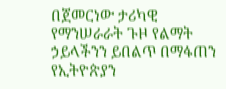በጀመርነው ታሪካዊ የማንሠራራት ጉዞ የልማት ኃይላችንን ይበልጥ በማፋጠን የኢትዮጵያን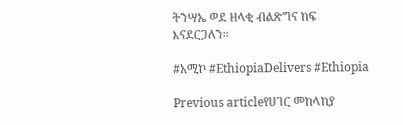ትንሣኤ ወደ ዘላቂ ብልጽግና ከፍ እናደርጋለን።

#አሚኮ #EthiopiaDelivers #Ethiopia

Previous articleየሀገር መከላከያ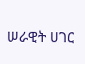ሠራዊት ሀገር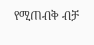የሚጠብቅ ብቻ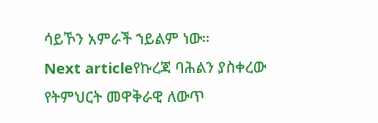ሳይኾን አምራች ኀይልም ነው።
Next articleየኩረጃ ባሕልን ያስቀረው የትምህርት መዋቅራዊ ለውጥ